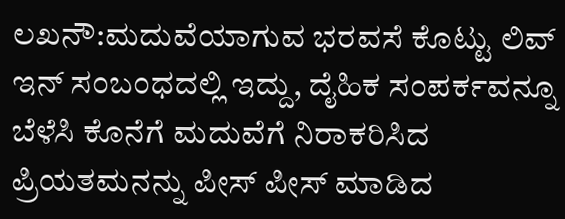ಲಖನೌ:ಮದುವೆಯಾಗುವ ಭರವಸೆ ಕೊಟ್ಟು ಲಿವ್ ಇನ್ ಸಂಬಂಧದಲ್ಲಿ ಇದ್ದು, ದೈಹಿಕ ಸಂಪರ್ಕವನ್ನೂ ಬೆಳೆಸಿ ಕೊನೆಗೆ ಮದುವೆಗೆ ನಿರಾಕರಿಸಿದ ಪ್ರಿಯತಮನನ್ನು ಪೀಸ್ ಪೀಸ್ ಮಾಡಿದ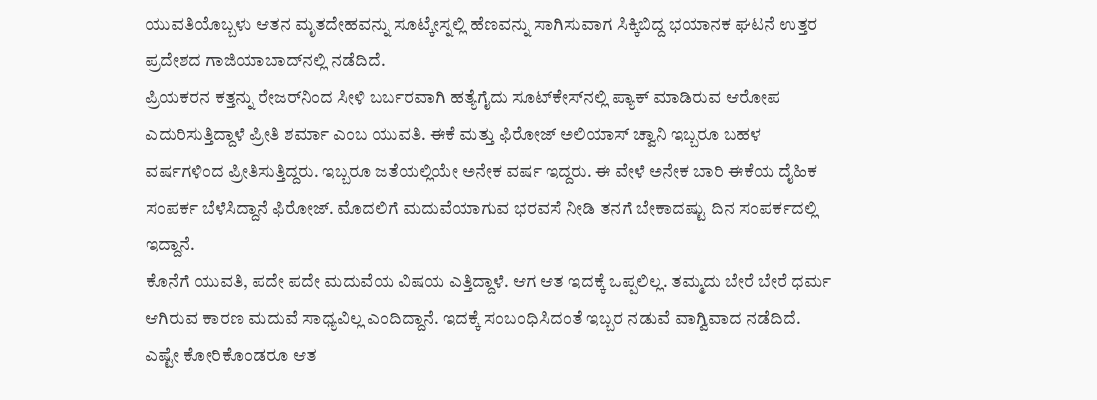ಯುವತಿಯೊಬ್ಬಳು ಆತನ ಮೃತದೇಹವನ್ನು ಸೂಟ್ಕೇಸ್ನಲ್ಲಿ ಹೆಣವನ್ನು ಸಾಗಿಸುವಾಗ ಸಿಕ್ಕಿಬಿದ್ದ ಭಯಾನಕ ಘಟನೆ ಉತ್ತರ ಪ್ರದೇಶದ ಗಾಜಿಯಾಬಾದ್‍ನಲ್ಲಿ ನಡೆದಿದೆ.
ಪ್ರಿಯಕರನ ಕತ್ತನ್ನು ರೇಜರ್‌ನಿಂದ ಸೀಳಿ ಬರ್ಬರವಾಗಿ ಹತ್ಯೆಗೈದು ಸೂಟ್‍ಕೇಸ್‍ನಲ್ಲಿ ಪ್ಯಾಕ್ ಮಾಡಿರುವ ಆರೋಪ ಎದುರಿಸುತ್ತಿದ್ದಾಳೆ ಪ್ರೀತಿ ಶರ್ಮಾ ಎಂಬ ಯುವತಿ. ಈಕೆ ಮತ್ತು ಫಿರೋಜ್ ಅಲಿಯಾಸ್ ಚ್ವಾನಿ ಇಬ್ಬರೂ ಬಹಳ ವರ್ಷಗಳಿಂದ ಪ್ರೀತಿಸುತ್ತಿದ್ದರು. ಇಬ್ಬರೂ ಜತೆಯಲ್ಲಿಯೇ ಅನೇಕ ವರ್ಷ ಇದ್ದರು. ಈ ವೇಳೆ ಅನೇಕ ಬಾರಿ ಈಕೆಯ ದೈಹಿಕ ಸಂಪರ್ಕ ಬೆಳೆಸಿದ್ದಾನೆ ಫಿರೋಜ್. ಮೊದಲಿಗೆ ಮದುವೆಯಾಗುವ ಭರವಸೆ ನೀಡಿ ತನಗೆ ಬೇಕಾದಷ್ಟು ದಿನ ಸಂಪರ್ಕದಲ್ಲಿ ಇದ್ದಾನೆ.
ಕೊನೆಗೆ ಯುವತಿ, ಪದೇ ಪದೇ ಮದುವೆಯ ವಿಷಯ ಎತ್ತಿದ್ದಾಳೆ. ಆಗ ಆತ ಇದಕ್ಕೆ ಒಪ್ಪಲಿಲ್ಲ. ತಮ್ಮದು ಬೇರೆ ಬೇರೆ ಧರ್ಮ ಆಗಿರುವ ಕಾರಣ ಮದುವೆ ಸಾಧ್ಯವಿಲ್ಲ ಎಂದಿದ್ದಾನೆ. ಇದಕ್ಕೆ ಸಂಬಂಧಿಸಿದಂತೆ ಇಬ್ಬರ ನಡುವೆ ವಾಗ್ವಿವಾದ ನಡೆದಿದೆ. ಎಷ್ಟೇ ಕೋರಿಕೊಂಡರೂ ಆತ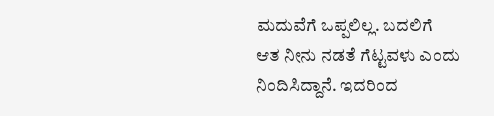ಮದುವೆಗೆ ಒಪ್ಪಲಿಲ್ಲ. ಬದಲಿಗೆ ಆತ ನೀನು ನಡತೆ ಗೆಟ್ಟವಳು ಎಂದು ನಿಂದಿಸಿದ್ದಾನೆ. ಇದರಿಂದ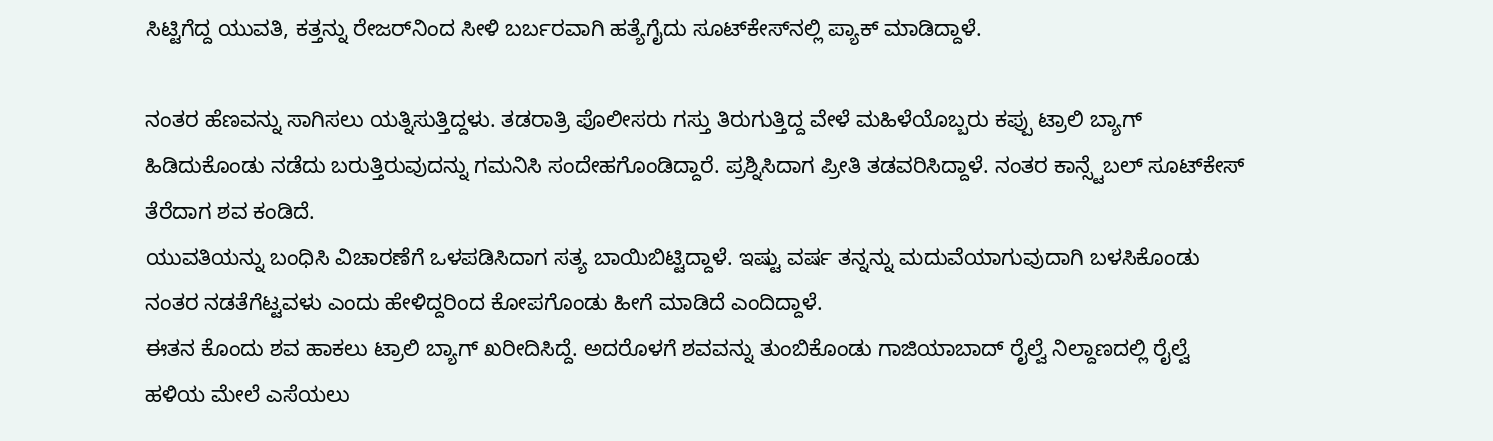ಸಿಟ್ಟಿಗೆದ್ದ ಯುವತಿ, ಕತ್ತನ್ನು ರೇಜರ್‌ನಿಂದ ಸೀಳಿ ಬರ್ಬರವಾಗಿ ಹತ್ಯೆಗೈದು ಸೂಟ್‍ಕೇಸ್‍ನಲ್ಲಿ ಪ್ಯಾಕ್ ಮಾಡಿದ್ದಾಳೆ.

ನಂತರ ಹೆಣವನ್ನು ಸಾಗಿಸಲು ಯತ್ನಿಸುತ್ತಿದ್ದಳು. ತಡರಾತ್ರಿ ಪೊಲೀಸರು ಗಸ್ತು ತಿರುಗುತ್ತಿದ್ದ ವೇಳೆ ಮಹಿಳೆಯೊಬ್ಬರು ಕಪ್ಪು ಟ್ರಾಲಿ ಬ್ಯಾಗ್ ಹಿಡಿದುಕೊಂಡು ನಡೆದು ಬರುತ್ತಿರುವುದನ್ನು ಗಮನಿಸಿ ಸಂದೇಹಗೊಂಡಿದ್ದಾರೆ. ಪ್ರಶ್ನಿಸಿದಾಗ ಪ್ರೀತಿ ತಡವರಿಸಿದ್ದಾಳೆ. ನಂತರ ಕಾನ್ಸ್ಟೆಬಲ್ ಸೂಟ್‍ಕೇಸ್ ತೆರೆದಾಗ ಶವ ಕಂಡಿದೆ.
ಯುವತಿಯನ್ನು ಬಂಧಿಸಿ ವಿಚಾರಣೆಗೆ ಒಳಪಡಿಸಿದಾಗ ಸತ್ಯ ಬಾಯಿಬಿಟ್ಟಿದ್ದಾಳೆ. ಇಷ್ಟು ವರ್ಷ ತನ್ನನ್ನು ಮದುವೆಯಾಗುವುದಾಗಿ ಬಳಸಿಕೊಂಡು ನಂತರ ನಡತೆಗೆಟ್ಟವಳು ಎಂದು ಹೇಳಿದ್ದರಿಂದ ಕೋಪಗೊಂಡು ಹೀಗೆ ಮಾಡಿದೆ ಎಂದಿದ್ದಾಳೆ.
ಈತನ ಕೊಂದು ಶವ ಹಾಕಲು ಟ್ರಾಲಿ ಬ್ಯಾಗ್ ಖರೀದಿಸಿದ್ದೆ. ಅದರೊಳಗೆ ಶವವನ್ನು ತುಂಬಿಕೊಂಡು ಗಾಜಿಯಾಬಾದ್ ರೈಲ್ವೆ ನಿಲ್ದಾಣದಲ್ಲಿ ರೈಲ್ವೆ ಹಳಿಯ ಮೇಲೆ ಎಸೆಯಲು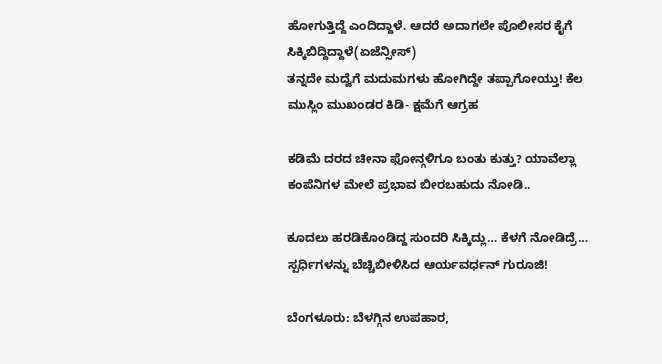ಹೋಗುತ್ತಿದ್ದೆ ಎಂದಿದ್ದಾಳೆ. ಆದರೆ ಅದಾಗಲೇ ಪೊಲೀಸರ ಕೈಗೆ ಸಿಕ್ಕಿಬಿದ್ದಿದ್ದಾಳೆ(ಏಜೆನ್ಸೀಸ್)
ತನ್ನದೇ ಮದ್ವೆಗೆ ಮದುಮಗಳು ಹೋಗಿದ್ದೇ ತಪ್ಪಾಗೋಯ್ತು! ಕೆಲ ಮುಸ್ಲಿಂ ಮುಖಂಡರ ಕಿಡಿ- ಕ್ಷಮೆಗೆ ಆಗ್ರಹ

ಕಡಿಮೆ ದರದ ಚೀನಾ ಫೋನ್ಗಳಿಗೂ ಬಂತು ಕುತ್ತು? ಯಾವೆಲ್ಲಾ ಕಂಪೆನಿಗಳ ಮೇಲೆ ಪ್ರಭಾವ ಬೀರಬಹುದು ನೋಡಿ..

ಕೂದಲು ಹರಡಿಕೊಂಡಿದ್ದ ಸುಂದರಿ ಸಿಕ್ಕಿದ್ಲು… ಕೆಳಗೆ ನೋಡಿದ್ರೆ… ಸ್ಪರ್ಧಿಗಳನ್ನು ಬೆಚ್ಚಿಬೀಳಿಸಿದ ಆರ್ಯವರ್ಧನ್ ಗುರೂಜಿ!

ಬೆಂಗಳೂರು: ಬೆಳಗ್ಗಿನ ಉಪಹಾರ,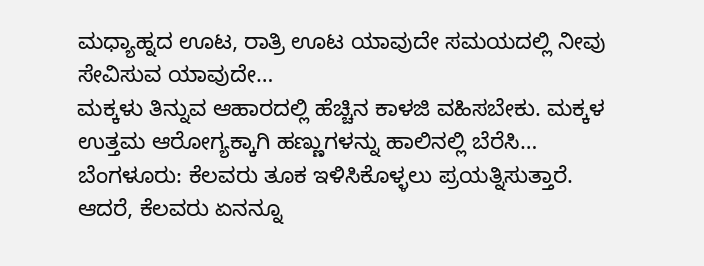ಮಧ್ಯಾಹ್ನದ ಊಟ, ರಾತ್ರಿ ಊಟ ಯಾವುದೇ ಸಮಯದಲ್ಲಿ ನೀವು ಸೇವಿಸುವ ಯಾವುದೇ…
ಮಕ್ಕಳು ತಿನ್ನುವ ಆಹಾರದಲ್ಲಿ ಹೆಚ್ಚಿನ ಕಾಳಜಿ ವಹಿಸಬೇಕು. ಮಕ್ಕಳ ಉತ್ತಮ ಆರೋಗ್ಯಕ್ಕಾಗಿ ಹಣ್ಣುಗಳನ್ನು ಹಾಲಿನಲ್ಲಿ ಬೆರೆಸಿ…
ಬೆಂಗಳೂರು: ಕೆಲವರು ತೂಕ ಇಳಿಸಿಕೊಳ್ಳಲು ಪ್ರಯತ್ನಿಸುತ್ತಾರೆ. ಆದರೆ, ಕೆಲವರು ಏನನ್ನೂ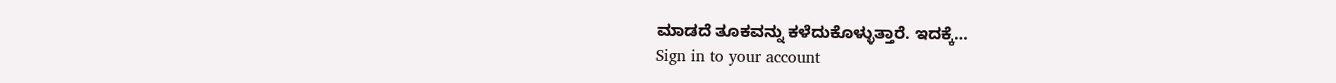ಮಾಡದೆ ತೂಕವನ್ನು ಕಳೆದುಕೊಳ್ಳುತ್ತಾರೆ. ಇದಕ್ಕೆ…
Sign in to your account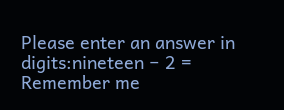Please enter an answer in digits:nineteen − 2 =
Remember me